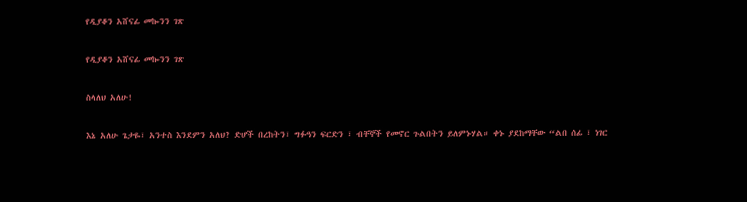የዲያቆን አሸናፊ መኰንን ገጽ

የዲያቆን አሸናፊ መኰንን ገጽ

ስላለህ አለሁ!

እኔ አለሁ ጌታዬ፣ አንተስ እንደምን አለህ? ድሆች በረከትን፣ ግፉዓን ፍርድን ፣ ብቸኞች የመኖር ጉልበትን ይለምኑሃል። ቀኑ ያደከማቸው “ልበ ሰፊ ፣ ነገር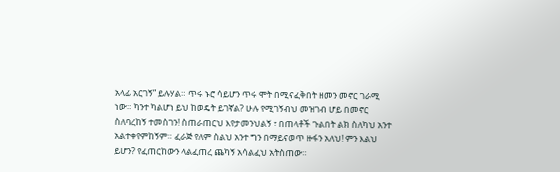አላፊ አርገኝ” ይሉሃል። ጥሩ ኑሮ ሳይሆን ጥሩ ሞት በሚናፈቅበት ዘመን መኖር ገራሚ ነው። ካንተ ካልሆነ ይህ ከወዴት ይገኛል? ሁሉ የሚገኝብህ መዝገብ ሆይ በመኖር ስለባረከኝ ተመስገን! ስጠራጠርህ እየታመንህልኝ ፣ በጠላቶች ጉልበት ልክ ስለካህ አንተ አልተቀየምከኝም። ፈራጅ የለም ስልህ አንተ ግን በማይናወጥ ዙፋን አለህ! ምን እልህ ይሆን? የፈጠርከውን ላልፈጠረ ጨካኝ አሳልፈህ አትስጠው።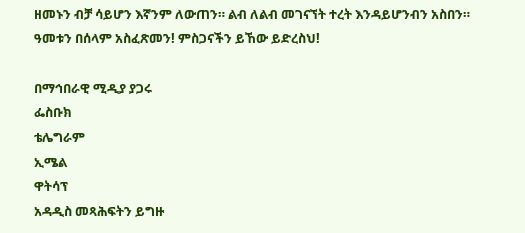ዘመኑን ብቻ ሳይሆን እኛንም ለውጠን። ልብ ለልብ መገናኘት ተረት እንዳይሆንብን አስበን። ዓመቱን በሰላም አስፈጽመን! ምስጋናችን ይኸው ይድረስህ!

በማኅበራዊ ሚዲያ ያጋሩ
ፌስቡክ
ቴሌግራም
ኢሜል
ዋትሳፕ
አዳዲስ መጻሕፍትን ይግዙ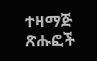ተዛማጅ ጽሑፎች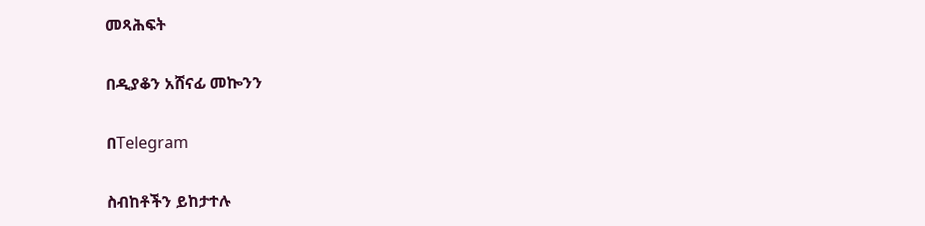መጻሕፍት

በዲያቆን አሸናፊ መኰንን

በTelegram

ስብከቶችን ይከታተሉ